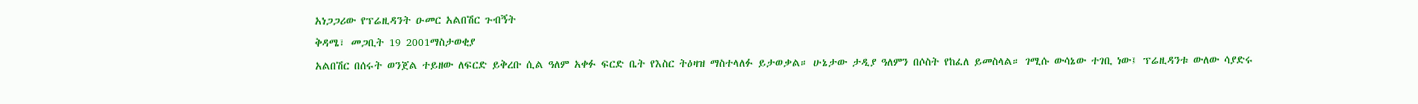አነጋጋሪው የፕሬዚዳንት ዑመር አልበሽር ጉብኝት
ቅዳሜ፣ መጋቢት 19 2001ማስታወቂያ
አልበሽር በሰሩት ወንጀል ተይዘው ለፍርድ ይቅረቡ ሲል ዓለም አቀፉ ፍርድ ቤት የእስር ትዕዛዝ ማስተላለፉ ይታወቃል። ሁኔታው ታዲያ ዓለምን በሶስት የከፈለ ይመስላል። ገሚሱ ውሳኔው ተገቢ ነው፤ ፕሬዚዳንቱ ውለው ሳያድሩ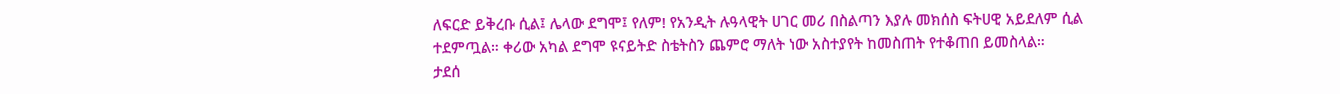ለፍርድ ይቅረቡ ሲል፤ ሌላው ደግሞ፤ የለም! የአንዲት ሉዓላዊት ሀገር መሪ በስልጣን እያሉ መክሰስ ፍትሀዊ አይደለም ሲል ተደምጧል። ቀሪው አካል ደግሞ ዩናይትድ ስቴትስን ጨምሮ ማለት ነው አስተያየት ከመስጠት የተቆጠበ ይመስላል።
ታደሰ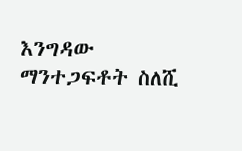እንግዳው
ማንተጋፍቶት ስለሺ